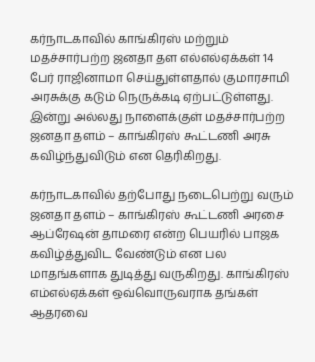கர்நாடகாவில் காங்கிரஸ் மற்றும் மதச்சார்பற்ற ஜனதா தள எல்எல்ஏக்கள் 14 பேர் ராஜினாமா செய்துள்ளதால் குமாரசாமி அரசுக்கு கடும் நெருக்கடி ஏற்பட்டுள்ளது. இன்று அல்லது நாளைக்குள் மதச்சார்பற்ற ஜனதா தளம் – காங்கிரஸ் கூட்டணி அரசு கவிழ்ந்துவிடும் என தெரிகிறது.

கர்நாடகாவில் தற்போது நடைபெற்று வரும் ஜனதா தளம் – காங்கிரஸ் கூட்டணி அரசை ஆப்ரேஷன் தாமரை என்ற பெயரில் பாஜக கவிழ்த்துவிட வேண்டும் என பல மாதங்களாக துடித்து வருகிறது. காங்கிரஸ் எம்எல்ஏக்கள் ஒவ்வொருவராக தங்கள் ஆதரவை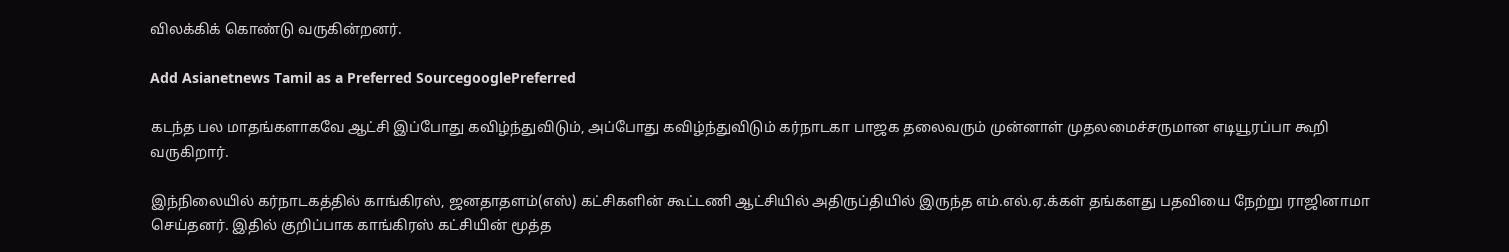விலக்கிக் கொண்டு வருகின்றனர்.

Add Asianetnews Tamil as a Preferred SourcegooglePreferred

கடந்த பல மாதங்களாகவே ஆட்சி இப்போது கவிழ்ந்துவிடும், அப்போது கவிழ்ந்துவிடும் கர்நாடகா பாஜக தலைவரும் முன்னாள் முதலமைச்சருமான எடியூரப்பா கூறி வருகிறார்.

இந்நிலையில் கர்நாடகத்தில் காங்கிரஸ், ஜனதாதளம்(எஸ்) கட்சிகளின் கூட்டணி ஆட்சியில் அதிருப்தியில் இருந்த எம்.எல்.ஏ.க்கள் தங்களது பதவியை நேற்று ராஜினாமா செய்தனர். இதில் குறிப்பாக காங்கிரஸ் கட்சியின் மூத்த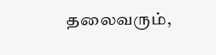தலைவரும்,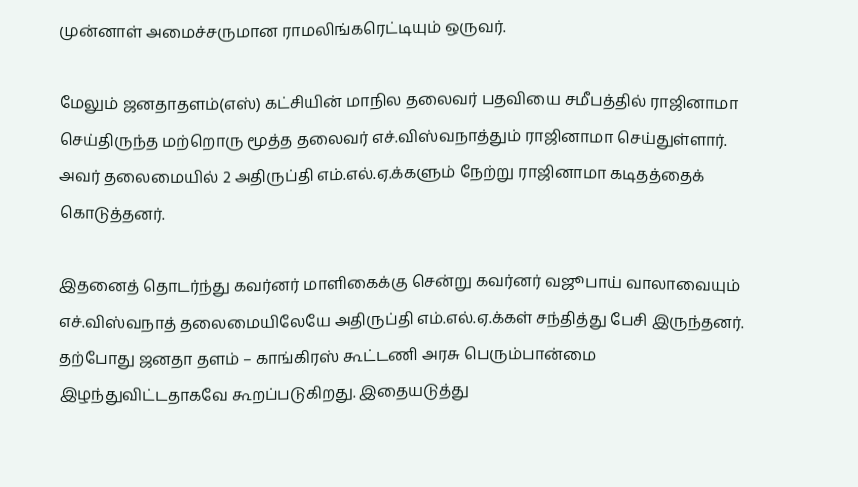முன்னாள் அமைச்சருமான ராமலிங்கரெட்டியும் ஒருவர்.

மேலும் ஜனதாதளம்(எஸ்) கட்சியின் மாநில தலைவர் பதவியை சமீபத்தில் ராஜினாமா செய்திருந்த மற்றொரு மூத்த தலைவர் எச்.விஸ்வநாத்தும் ராஜினாமா செய்துள்ளார். அவர் தலைமையில் 2 அதிருப்தி எம்.எல்.ஏ.க்களும் நேற்று ராஜினாமா கடிதத்தைக் கொடுத்தனர்.

இதனைத் தொடர்ந்து கவர்னர் மாளிகைக்கு சென்று கவர்னர் வஜூபாய் வாலாவையும் எச்.விஸ்வநாத் தலைமையிலேயே அதிருப்தி எம்.எல்.ஏ.க்கள் சந்தித்து பேசி இருந்தனர். தற்போது ஜனதா தளம் – காங்கிரஸ் கூட்டணி அரசு பெரும்பான்மை இழந்துவிட்டதாகவே கூறப்படுகிறது. இதையடுத்து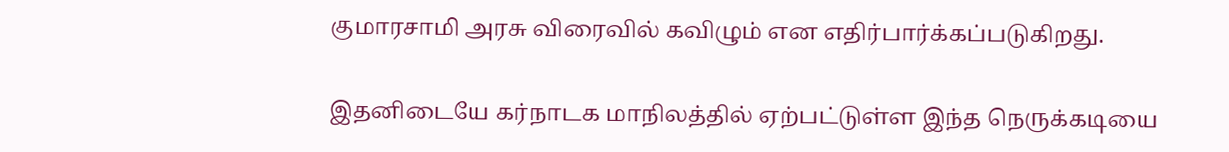குமாரசாமி அரசு விரைவில் கவிழும் என எதிர்பார்க்கப்படுகிறது.

இதனிடையே கர்நாடக மாநிலத்தில் ஏற்பட்டுள்ள இந்த நெருக்கடியை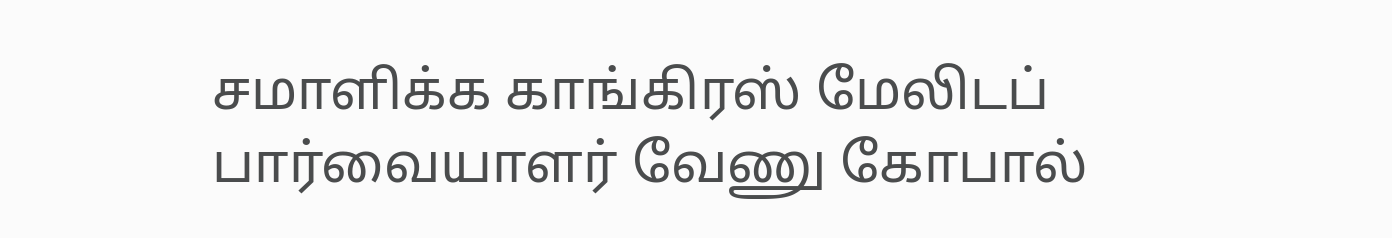சமாளிக்க காங்கிரஸ் மேலிடப் பார்வையாளர் வேணு கோபால்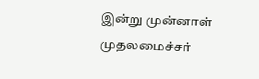இன்று முன்னாள் முதலமைச்சர்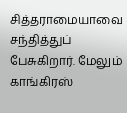சித்தராமையாவை சந்தித்துப் பேசுகிறார். மேலும் காங்கிரஸ்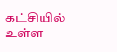கட்சியில் உள்ள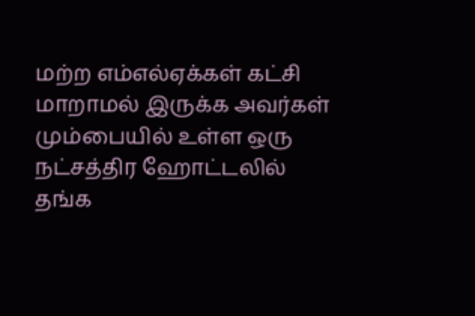மற்ற எம்எல்ஏக்கள் கட்சி மாறாமல் இருக்க அவர்கள் மும்பையில் உள்ள ஒரு நட்சத்திர ஹோட்டலில் தங்க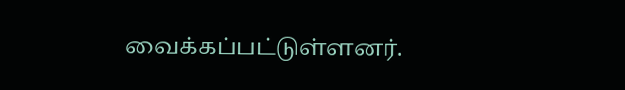வைக்கப்பட்டுள்ளனர்.